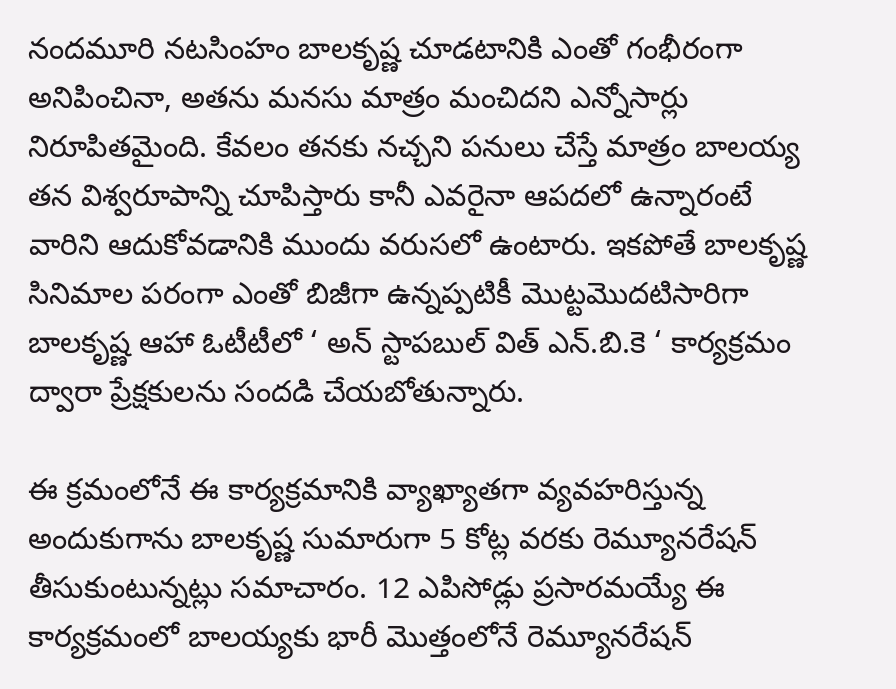నందమూరి నటసింహం బాలకృష్ణ చూడటానికి ఎంతో గంభీరంగా అనిపించినా, అతను మనసు మాత్రం మంచిదని ఎన్నోసార్లు నిరూపితమైంది. కేవలం తనకు నచ్చని పనులు చేస్తే మాత్రం బాలయ్య తన విశ్వరూపాన్ని చూపిస్తారు కానీ ఎవరైనా ఆపదలో ఉన్నారంటే వారిని ఆదుకోవడానికి ముందు వరుసలో ఉంటారు. ఇకపోతే బాలకృష్ణ సినిమాల పరంగా ఎంతో బిజీగా ఉన్నప్పటికీ మొట్టమొదటిసారిగా బాలకృష్ణ ఆహా ఓటీటీలో ‘ అన్ స్టాపబుల్ విత్ ఎన్.బి.కె ‘ కార్యక్రమం ద్వారా ప్రేక్షకులను సందడి చేయబోతున్నారు.

ఈ క్రమంలోనే ఈ కార్యక్రమానికి వ్యాఖ్యాతగా వ్యవహరిస్తున్న అందుకుగాను బాలకృష్ణ సుమారుగా 5 కోట్ల వరకు రెమ్యూనరేషన్ తీసుకుంటున్నట్లు సమాచారం. 12 ఎపిసోడ్లు ప్రసారమయ్యే ఈ కార్యక్రమంలో బాలయ్యకు భారీ మొత్తంలోనే రెమ్యూనరేషన్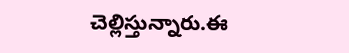చెల్లిస్తున్నారు.ఈ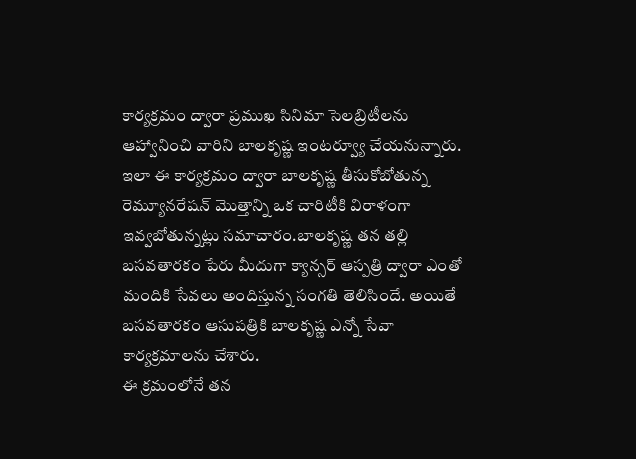కార్యక్రమం ద్వారా ప్రముఖ సినిమా సెలబ్రిటీలను ఆహ్వానించి వారిని బాలకృష్ణ ఇంటర్వ్యూ చేయనున్నారు.
ఇలా ఈ కార్యక్రమం ద్వారా బాలకృష్ణ తీసుకోబోతున్న రెమ్యూనరేషన్ మొత్తాన్ని ఒక చారిటీకి విరాళంగా ఇవ్వబోతున్నట్లు సమాచారం.బాలకృష్ణ తన తల్లి బసవతారకం పేరు మీదుగా క్యాన్సర్ ఆస్పత్రి ద్వారా ఎంతో మందికి సేవలు అందిస్తున్న సంగతి తెలిసిందే. అయితే బసవతారకం ఆసుపత్రికి బాలకృష్ణ ఎన్నో సేవా కార్యక్రమాలను చేశారు.
ఈ క్రమంలోనే తన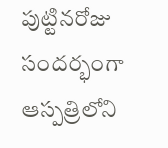పుట్టినరోజు సందర్భంగా ఆస్పత్రిలోని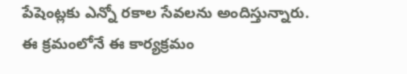పేషెంట్లకు ఎన్నో రకాల సేవలను అందిస్తున్నారు. ఈ క్రమంలోనే ఈ కార్యక్రమం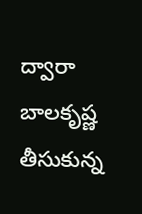ద్వారా బాలకృష్ణ తీసుకున్న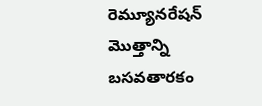రెమ్యూనరేషన్ మొత్తాన్ని బసవతారకం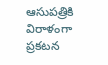ఆసుపత్రికి విరాళంగా ప్రకటన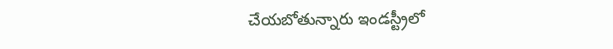చేయబోతున్నారు ఇండస్ట్రీలో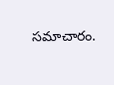సమాచారం.